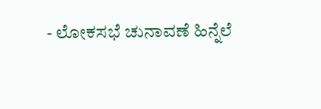- ಲೋಕಸಭೆ ಚುನಾವಣೆ ಹಿನ್ನೆಲೆ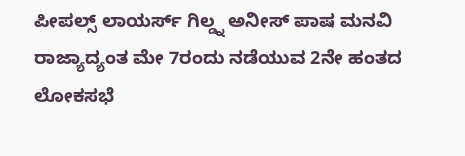ಪೀಪಲ್ಸ್ ಲಾಯರ್ಸ್ ಗಿಲ್ಡ್ನ ಅನೀಸ್ ಪಾಷ ಮನವಿ
ರಾಜ್ಯಾದ್ಯಂತ ಮೇ 7ರಂದು ನಡೆಯುವ 2ನೇ ಹಂತದ ಲೋಕಸಭೆ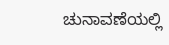ಚುನಾವಣೆಯಲ್ಲಿ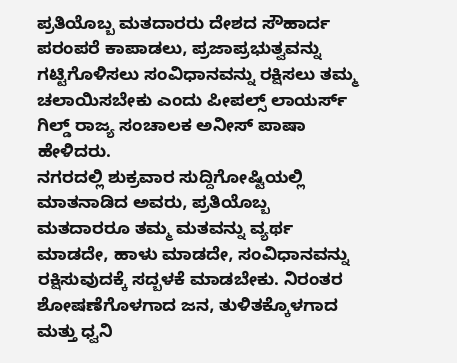ಪ್ರತಿಯೊಬ್ಬ ಮತದಾರರು ದೇಶದ ಸೌಹಾರ್ದ ಪರಂಪರೆ ಕಾಪಾಡಲು, ಪ್ರಜಾಪ್ರಭುತ್ವವನ್ನು ಗಟ್ಟಿಗೊಳಿಸಲು ಸಂವಿಧಾನವನ್ನು ರಕ್ಷಿಸಲು ತಮ್ಮ ಚಲಾಯಿಸಬೇಕು ಎಂದು ಪೀಪಲ್ಸ್ ಲಾಯರ್ಸ್ ಗಿಲ್ಡ್ ರಾಜ್ಯ ಸಂಚಾಲಕ ಅನೀಸ್ ಪಾಷಾ ಹೇಳಿದರು.
ನಗರದಲ್ಲಿ ಶುಕ್ರವಾರ ಸುದ್ದಿಗೋಷ್ಟಿಯಲ್ಲಿ ಮಾತನಾಡಿದ ಅವರು, ಪ್ರತಿಯೊಬ್ಬ ಮತದಾರರೂ ತಮ್ಮ ಮತವನ್ನು ವ್ಯರ್ಥ ಮಾಡದೇ, ಹಾಳು ಮಾಡದೇ, ಸಂವಿಧಾನವನ್ನು ರಕ್ಷಿಸುವುದಕ್ಕೆ ಸದ್ಬಳಕೆ ಮಾಡಬೇಕು. ನಿರಂತರ ಶೋಷಣೆಗೊಳಗಾದ ಜನ, ತುಳಿತಕ್ಕೊಳಗಾದ ಮತ್ತು ಧ್ವನಿ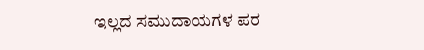ಇಲ್ಲದ ಸಮುದಾಯಗಳ ಪರ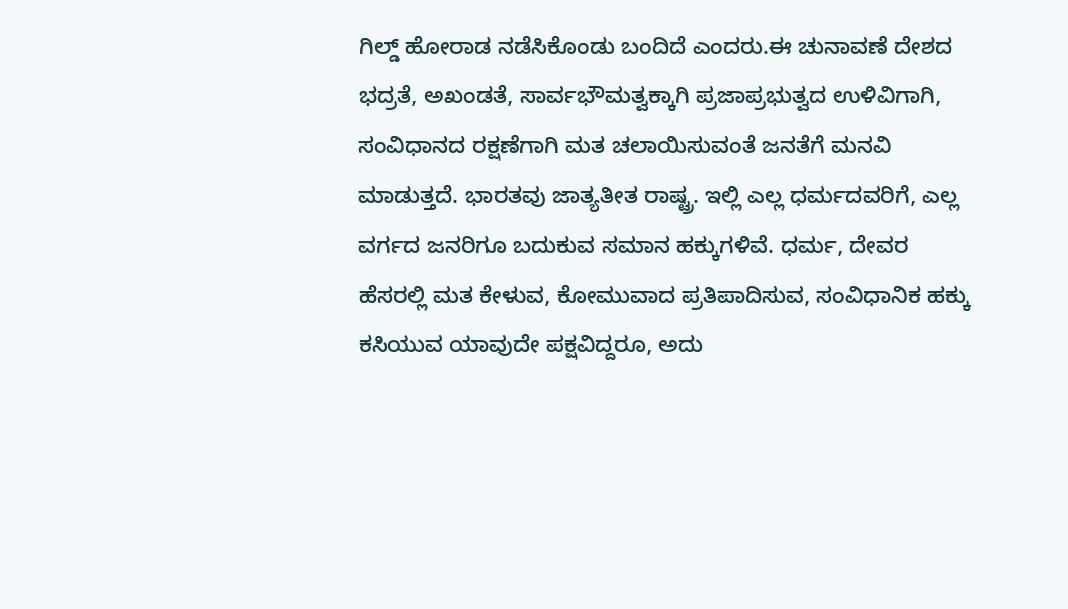ಗಿಲ್ಡ್ ಹೋರಾಡ ನಡೆಸಿಕೊಂಡು ಬಂದಿದೆ ಎಂದರು.ಈ ಚುನಾವಣೆ ದೇಶದ ಭದ್ರತೆ, ಅಖಂಡತೆ, ಸಾರ್ವಭೌಮತ್ವಕ್ಕಾಗಿ ಪ್ರಜಾಪ್ರಭುತ್ವದ ಉಳಿವಿಗಾಗಿ, ಸಂವಿಧಾನದ ರಕ್ಷಣೆಗಾಗಿ ಮತ ಚಲಾಯಿಸುವಂತೆ ಜನತೆಗೆ ಮನವಿ ಮಾಡುತ್ತದೆ. ಭಾರತವು ಜಾತ್ಯತೀತ ರಾಷ್ಟ್ರ. ಇಲ್ಲಿ ಎಲ್ಲ ಧರ್ಮದವರಿಗೆ, ಎಲ್ಲ ವರ್ಗದ ಜನರಿಗೂ ಬದುಕುವ ಸಮಾನ ಹಕ್ಕುಗಳಿವೆ. ಧರ್ಮ, ದೇವರ ಹೆಸರಲ್ಲಿ ಮತ ಕೇಳುವ, ಕೋಮುವಾದ ಪ್ರತಿಪಾದಿಸುವ, ಸಂವಿಧಾನಿಕ ಹಕ್ಕು ಕಸಿಯುವ ಯಾವುದೇ ಪಕ್ಷವಿದ್ದರೂ, ಅದು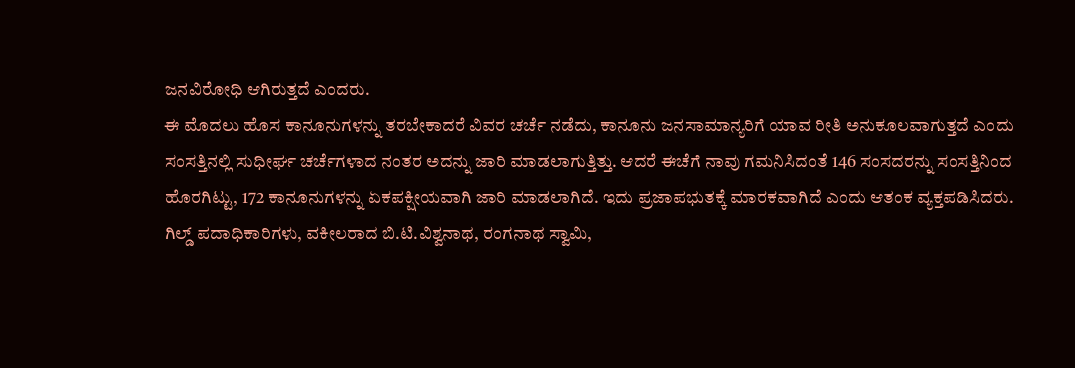ಜನವಿರೋಧಿ ಆಗಿರುತ್ತದೆ ಎಂದರು.
ಈ ಮೊದಲು ಹೊಸ ಕಾನೂನುಗಳನ್ನು ತರಬೇಕಾದರೆ ವಿವರ ಚರ್ಚೆ ನಡೆದು, ಕಾನೂನು ಜನಸಾಮಾನ್ಯರಿಗೆ ಯಾವ ರೀತಿ ಅನುಕೂಲವಾಗುತ್ತದೆ ಎಂದು ಸಂಸತ್ತಿನಲ್ಲಿ ಸುಧೀರ್ಘ ಚರ್ಚೆಗಳಾದ ನಂತರ ಅದನ್ನು ಜಾರಿ ಮಾಡಲಾಗುತ್ತಿತ್ತು. ಆದರೆ ಈಚೆಗೆ ನಾವು ಗಮನಿಸಿದಂತೆ 146 ಸಂಸದರನ್ನು ಸಂಸತ್ತಿನಿಂದ ಹೊರಗಿಟ್ಟು, 172 ಕಾನೂನುಗಳನ್ನು ಏಕಪಕ್ಷೀಯವಾಗಿ ಜಾರಿ ಮಾಡಲಾಗಿದೆ. ಇದು ಪ್ರಜಾಪಭುತಕ್ಕೆ ಮಾರಕವಾಗಿದೆ ಎಂದು ಆತಂಕ ವ್ಯಕ್ತಪಡಿಸಿದರು.
ಗಿಲ್ಡ್ ಪದಾಧಿಕಾರಿಗಳು, ವಕೀಲರಾದ ಬಿ.ಟಿ.ವಿಶ್ವನಾಥ, ರಂಗನಾಥ ಸ್ವಾಮಿ,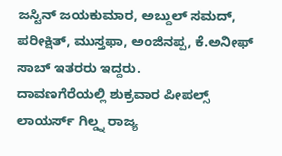ಜಸ್ಟಿನ್ ಜಯಕುಮಾರ, ಅಬ್ದುಲ್ ಸಮದ್, ಪರೀಕ್ಷಿತ್, ಮುಸ್ತಫಾ, ಅಂಜಿನಪ್ಪ, ಕೆ.ಅನೀಫ್ ಸಾಬ್ ಇತರರು ಇದ್ದರು.
ದಾವಣಗೆರೆಯಲ್ಲಿ ಶುಕ್ರವಾರ ಪೀಪಲ್ಸ್ ಲಾಯರ್ಸ್ ಗಿಲ್ಡ್ನ ರಾಜ್ಯ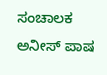ಸಂಚಾಲಕ ಅನೀಸ್ ಪಾಷ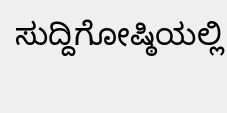ಸುದ್ದಿಗೋಷ್ಠಿಯಲ್ಲಿ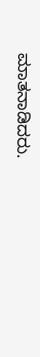ಮಾತನಾಡಿದರು.